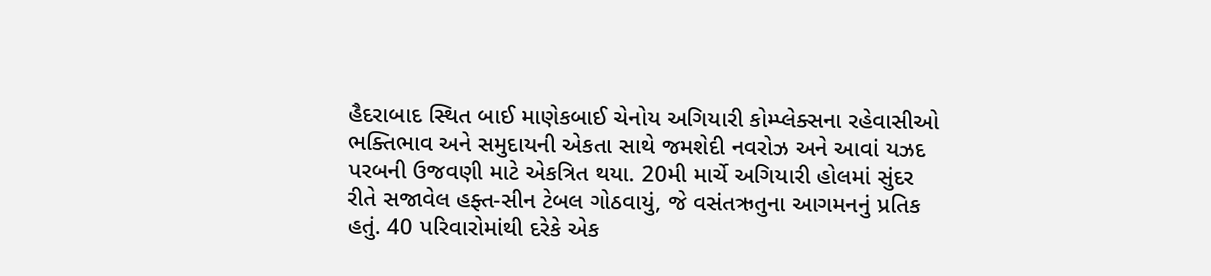હૈદરાબાદ સ્થિત બાઈ માણેકબાઈ ચેનોય અગિયારી કોમ્પ્લેક્સના રહેવાસીઓ ભક્તિભાવ અને સમુદાયની એકતા સાથે જમશેદી નવરોઝ અને આવાં યઝદ પરબની ઉજવણી માટે એકત્રિત થયા. 20મી માર્ચે અગિયારી હોલમાં સુંદર રીતે સજાવેલ હફ્ત-સીન ટેબલ ગોઠવાયું, જે વસંતઋતુના આગમનનું પ્રતિક હતું. 40 પરિવારોમાંથી દરેકે એક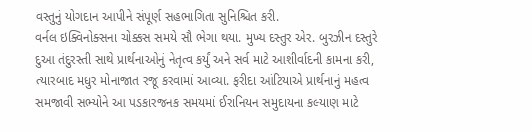વસ્તુનું યોગદાન આપીને સંપૂર્ણ સહભાગિતા સુનિશ્ચિત કરી.
વર્નલ ઇક્વિનોક્સના ચોક્કસ સમયે સૌ ભેગા થયા. મુખ્ય દસ્તુર એર. બુરઝીન દસ્તુરે દુઆ તંદુરસ્તી સાથે પ્રાર્થનાઓનું નેતૃત્વ કર્યું અને સર્વ માટે આશીર્વાદની કામના કરી, ત્યારબાદ મધુર મોનાજાત રજૂ કરવામાં આવ્યા. ફરીદા આંટિયાએ પ્રાર્થનાનું મહત્વ સમજાવી સભ્યોને આ પડકારજનક સમયમાં ઈરાનિયન સમુદાયના કલ્યાણ માટે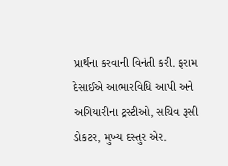પ્રાર્થના કરવાની વિનંતી કરી. ફરામ દેસાઈએ આભારવિધિ આપી અને અગિયારીના ટ્રસ્ટીઓ, સચિવ રૂસી ડોકટર, મુખ્ય દસ્તુર એર.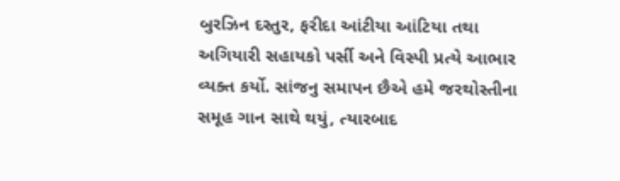બુરઝિન દસ્તુર, ફરીદા આંટીયા આંટિયા તથા અગિયારી સહાયકો પર્સી અને વિસ્પી પ્રત્યે આભાર વ્યક્ત કર્યો. સાંજનુ સમાપન છૈએ હમે જરથોસ્તીના સમૂહ ગાન સાથે થયું, ત્યારબાદ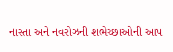નાસ્તા અને નવરોઝની શભેચ્છાઓની આપ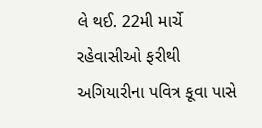લે થઈ. 22મી માર્ચે રહેવાસીઓ ફરીથી અગિયારીના પવિત્ર કૂવા પાસે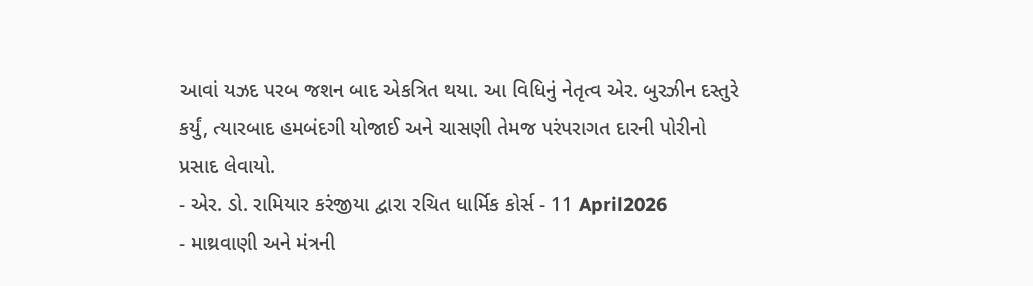આવાં યઝદ પરબ જશન બાદ એકત્રિત થયા. આ વિધિનું નેતૃત્વ એર. બુરઝીન દસ્તુરે કર્યું, ત્યારબાદ હમબંદગી યોજાઈ અને ચાસણી તેમજ પરંપરાગત દારની પોરીનો પ્રસાદ લેવાયો.
- એર. ડો. રામિયાર કરંજીયા દ્વારા રચિત ધાર્મિક કોર્સ - 11 April2026
- માથ્રવાણી અને મંત્રની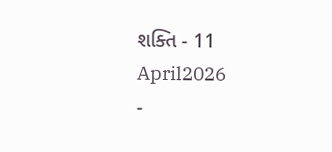શક્તિ - 11 April2026
-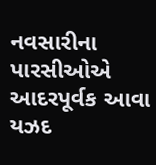નવસારીના પારસીઓએ આદરપૂર્વક આવા યઝદ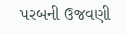પરબની ઉજવણી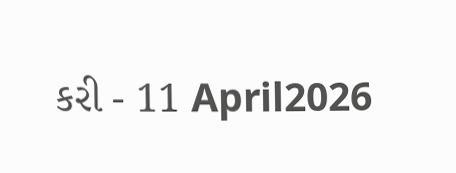કરી - 11 April2026